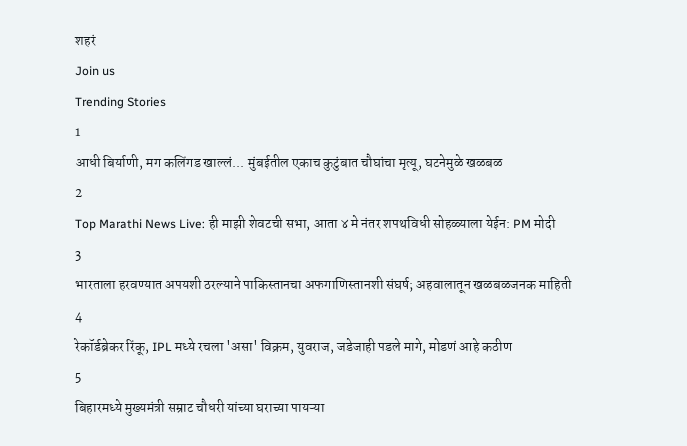शहरं
Join us
Trending Stories
1
आधी बिर्याणी, मग कलिंगड खाल्लं... मुंबईतील एकाच कुटुंबात चौघांचा मृत्यू, घटनेमुळे खळबळ
2
Top Marathi News Live: ही माझी शेवटची सभा, आता ४ मे नंतर शपथविधी सोहळ्याला येईन: PM मोदी
3
भारताला हरवण्यात अपयशी ठरल्याने पाकिस्तानचा अफगाणिस्तानशी संघर्ष; अहवालातून खळबळजनक माहिती
4
रेकॉर्डब्रेकर रिंकू, IPL मध्ये रचला 'असा' विक्रम, युवराज, जडेजाही पडले मागे, मोडणं आहे कठीण
5
बिहारमध्ये मुख्यमंत्री सम्राट चौधरी यांच्या घराच्या पायऱ्या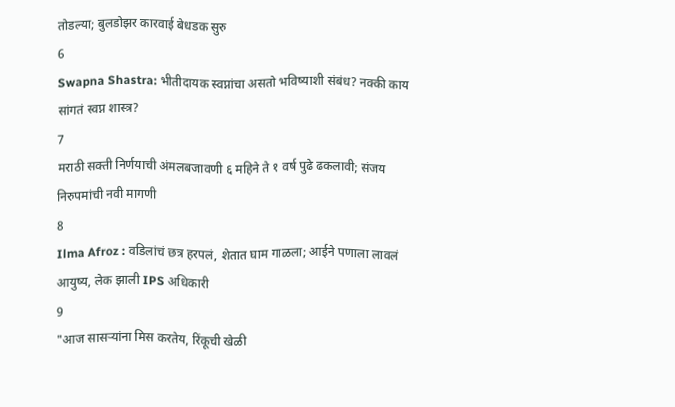तोडल्या; बुलडोझर कारवाई बेधडक सुरु
6
Swapna Shastra: भीतीदायक स्वप्नांचा असतो भविष्याशी संबंध? नक्की काय सांगतं स्वप्न शास्त्र?
7
मराठी सक्ती निर्णयाची अंमलबजावणी ६ महिने ते १ वर्ष पुढे ढकलावी; संजय निरुपमांची नवी मागणी
8
Ilma Afroz : वडिलांचं छत्र हरपलं, शेतात घाम गाळला; आईने पणाला लावलं आयुष्य, लेक झाली IPS अधिकारी
9
"आज सासऱ्यांना मिस करतेय, रिंकूची खेळी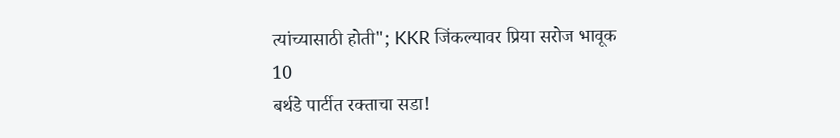त्यांच्यासाठी होती"; KKR जिंकल्यावर प्रिया सरोज भावूक
10
बर्थडे पार्टीत रक्ताचा सडा!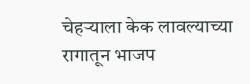चेहऱ्याला केक लावल्याच्या रागातून भाजप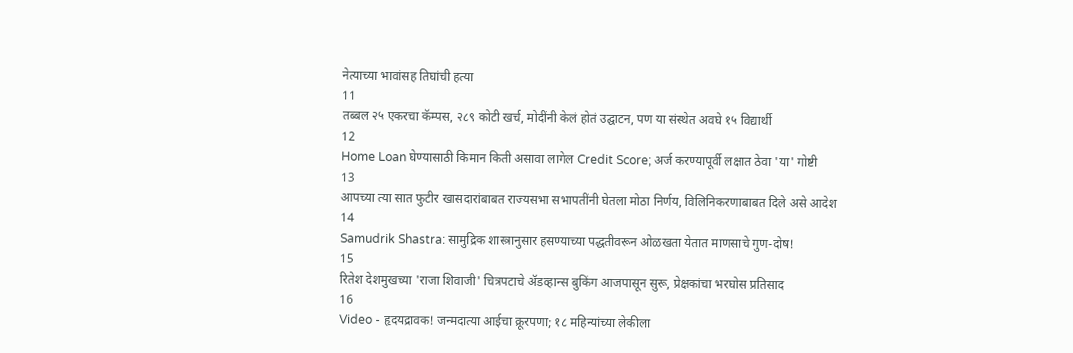नेत्याच्या भावांसह तिघांची हत्या
11
तब्बल २५ एकरचा कॅम्पस, २८९ कोटी खर्च, मोदींनी केलं होतं उद्घाटन, पण या संस्थेत अवघे १५ विद्यार्थी
12
Home Loan घेण्यासाठी किमान किती असावा लागेल Credit Score; अर्ज करण्यापूर्वी लक्षात ठेवा 'या' गोष्टी
13
आपच्या त्या सात फुटीर खासदारांबाबत राज्यसभा सभापतींनी घेतला मोठा निर्णय, विलिनिकरणाबाबत दिले असे आदेश
14
Samudrik Shastra: सामुद्रिक शास्त्रानुसार हसण्याच्या पद्धतीवरून ओळखता येतात माणसाचे गुण-दोष!
15
रितेश देशमुखच्या 'राजा शिवाजी' चित्रपटाचे ॲडव्हान्स बुकिंग आजपासून सुरू, प्रेक्षकांचा भरघोस प्रतिसाद
16
Video - हृदयद्रावक! जन्मदात्या आईचा क्रूरपणा; १८ महिन्यांच्या लेकीला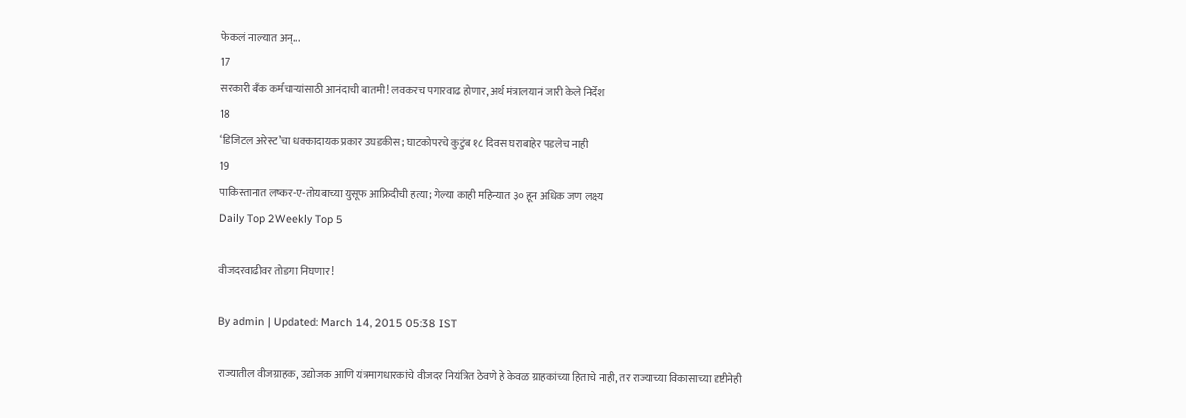फेकलं नाल्यात अन्...
17
सरकारी बँक कर्मचाऱ्यांसाठी आनंदाची बातमी! लवकरच पगारवाढ होणार, अर्थ मंत्रालयानं जारी केले निर्देश
18
‘डिजिटल अरेस्ट’चा धक्कादायक प्रकार उघडकीस; घाटकोपरचे कुटुंब १८ दिवस घराबाहेर पडलेच नाही
19
पाकिस्तानात लष्कर-ए-तोयबाच्या युसूफ आफ्रिदीची हत्या; गेल्या काही महिन्यात ३० हून अधिक जण लक्ष्य
Daily Top 2Weekly Top 5

वीजदरवाढीवर तोडगा निघणार !

By admin | Updated: March 14, 2015 05:38 IST

राज्यातील वीजग्राहक, उद्योजक आणि यंत्रमागधारकांचे वीजदर नियंत्रित ठेवणे हे केवळ ग्राहकांच्या हिताचे नाही, तर राज्याच्या विकासाच्या दृष्टीनेही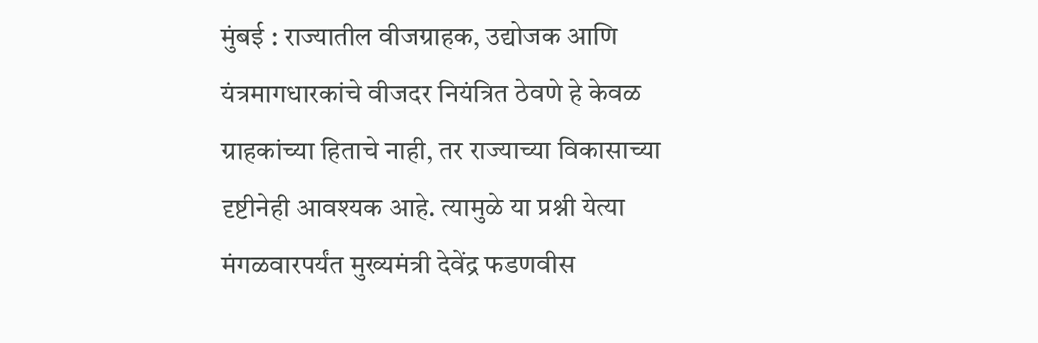मुंबई : राज्यातील वीजग्राहक, उद्योजक आणि यंत्रमागधारकांचे वीजदर नियंत्रित ठेवणे हे केवळ ग्राहकांच्या हिताचे नाही, तर राज्याच्या विकासाच्या दृष्टीनेही आवश्यक आहे. त्यामुळे या प्रश्नी येत्या मंगळवारपर्यंत मुख्यमंत्री देवेंद्र फडणवीस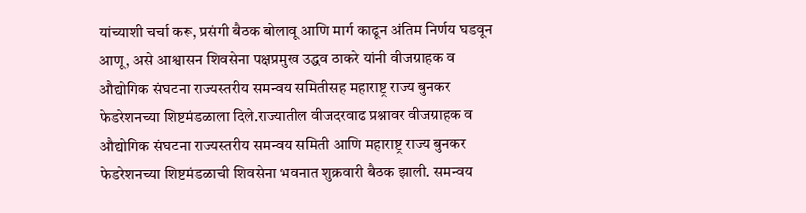यांच्याशी चर्चा करू, प्रसंगी बैठक बोलावू आणि मार्ग काढून अंतिम निर्णय घडवून आणू, असे आश्वासन शिवसेना पक्षप्रमुख उद्धव ठाकरे यांनी वीजग्राहक व औद्योगिक संघटना राज्यस्तरीय समन्वय समितीसह महाराष्ट्र राज्य बुनकर फेडरेशनच्या शिष्टमंडळाला दिले.राज्यातील वीजदरवाढ प्रश्नावर वीजग्राहक व औद्योगिक संघटना राज्यस्तरीय समन्वय समिती आणि महाराष्ट्र राज्य बुनकर फेडरेशनच्या शिष्टमंडळाची शिवसेना भवनात शुक्रवारी बैठक झाली. समन्वय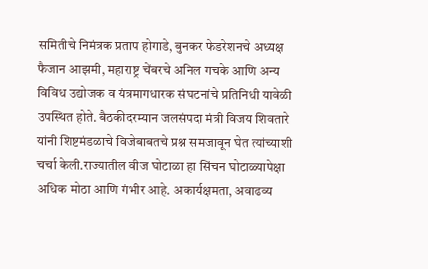समितीचे निमंत्रक प्रताप होगाडे, बुनकर फेडरेशनचे अध्यक्ष फैजान आझमी, महाराष्ट्र चेंबरचे अनिल गचके आणि अन्य विविध उद्योजक व यंत्रमागधारक संघटनांचे प्रतिनिधी यावेळी उपस्थित होते. बैठकीदरम्यान जलसंपदा मंत्री विजय शिवतारे यांनी शिष्टमंडळाचे विजेबाबतचे प्रश्न समजावून घेत त्यांच्याशी चर्चा केली.राज्यातील वीज घोटाळा हा सिंचन घोटाळ्यापेक्षा अधिक मोठा आणि गंभीर आहे. अकार्यक्षमता, अवाढव्य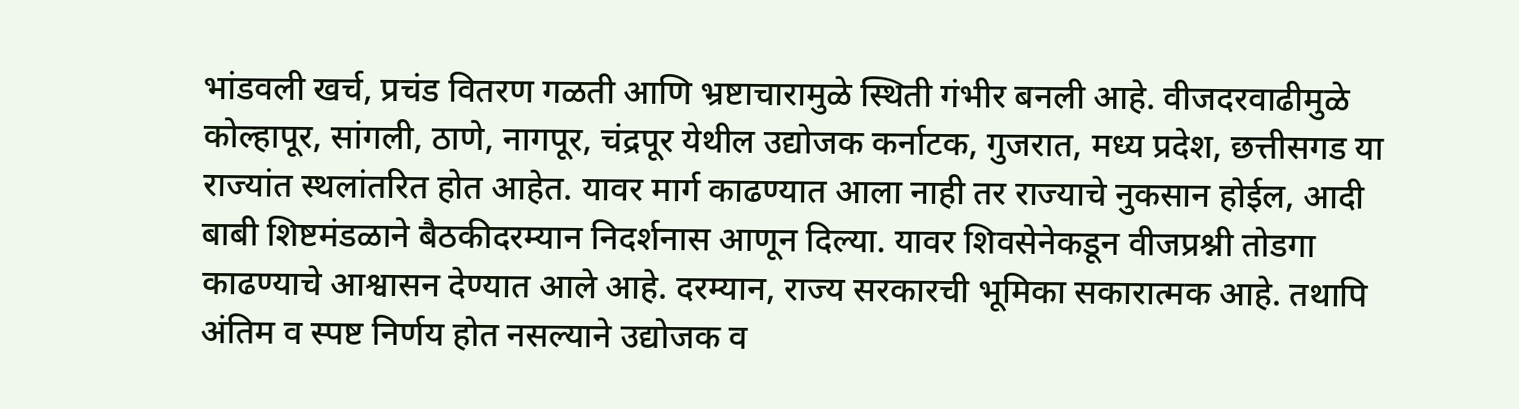भांडवली खर्च, प्रचंड वितरण गळती आणि भ्रष्टाचारामुळे स्थिती गंभीर बनली आहे. वीजदरवाढीमुळे कोल्हापूर, सांगली, ठाणे, नागपूर, चंद्रपूर येथील उद्योजक कर्नाटक, गुजरात, मध्य प्रदेश, छत्तीसगड या राज्यांत स्थलांतरित होत आहेत. यावर मार्ग काढण्यात आला नाही तर राज्याचे नुकसान होईल, आदी बाबी शिष्टमंडळाने बैठकीदरम्यान निदर्शनास आणून दिल्या. यावर शिवसेनेकडून वीजप्रश्नी तोडगा काढण्याचे आश्वासन देण्यात आले आहे. दरम्यान, राज्य सरकारची भूमिका सकारात्मक आहे. तथापि अंतिम व स्पष्ट निर्णय होत नसल्याने उद्योजक व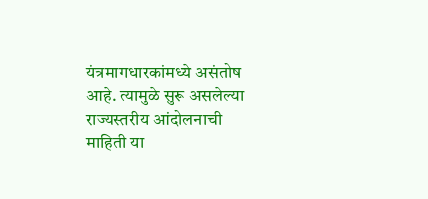यंत्रमागधारकांमध्ये असंतोष आहे. त्यामुळे सुरू असलेल्या राज्यस्तरीय आंदोलनाची माहिती या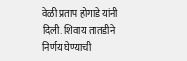वेळी प्रताप होगाडे यांनी दिली. शिवाय तातडीने निर्णय घेण्याची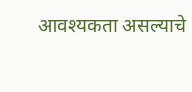आवश्यकता असल्याचे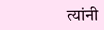त्यांनी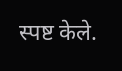स्पष्ट केले.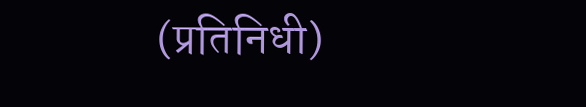(प्रतिनिधी)